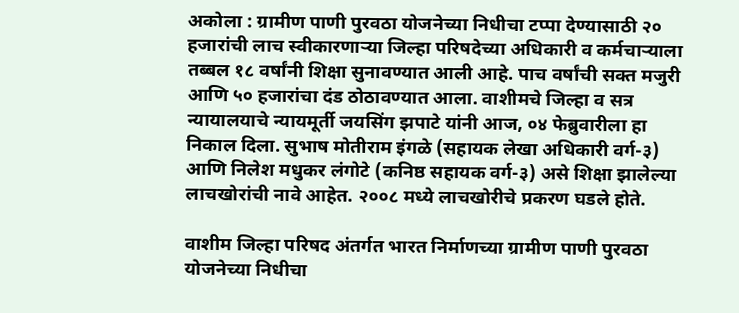अकोला : ग्रामीण पाणी पुरवठा योजनेच्या निधीचा टप्पा देण्यासाठी २० हजारांची लाच स्वीकारणाऱ्या जिल्हा परिषदेच्या अधिकारी व कर्मचाऱ्याला तब्बल १८ वर्षांनी शिक्षा सुनावण्यात आली आहे. पाच वर्षांची सक्त मजुरी आणि ५० हजारांचा दंड ठोठावण्यात आला. वाशीमचे जिल्हा व सत्र न्यायालयाचे न्यायमूर्ती जयसिंग झपाटे यांनी आज, ०४ फेब्रुवारीला हा निकाल दिला. सुभाष मोतीराम इंगळे (सहायक लेखा अधिकारी वर्ग-३) आणि निलेश मधुकर लंगोटे (कनिष्ठ सहायक वर्ग-३) असे शिक्षा झालेल्या लाचखोरांची नावे आहेत. २००८ मध्ये लाचखोरीचे प्रकरण घडले होते.

वाशीम जिल्हा परिषद अंतर्गत भारत निर्माणच्या ग्रामीण पाणी पुरवठा योजनेच्या निधीचा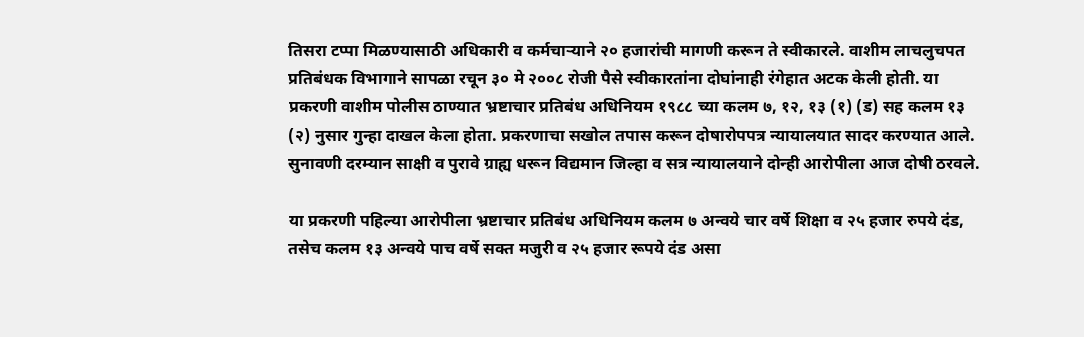तिसरा टप्पा मिळण्यासाठी अधिकारी व कर्मचाऱ्याने २० हजारांची मागणी करून ते स्वीकारले. वाशीम लाचलुचपत प्रतिबंधक विभागाने सापळा रचून ३० मे २००८ रोजी पैसे स्वीकारतांना दोघांनाही रंगेहात अटक केली होती. या प्रकरणी वाशीम पोलीस ठाण्यात भ्रष्टाचार प्रतिबंध अधिनियम १९८८ च्या कलम ७, १२, १३ (१) (ड) सह कलम १३ (२) नुसार गुन्हा दाखल केला होता. प्रकरणाचा सखोल तपास करून दोषारोपपत्र न्यायालयात सादर करण्यात आले. सुनावणी दरम्यान साक्षी व पुरावे ग्राह्य धरून विद्यमान जिल्हा व सत्र न्यायालयाने दोन्ही आरोपीला आज दोषी ठरवले.

या प्रकरणी पहिल्या आरोपीला भ्रष्टाचार प्रतिबंध अधिनियम कलम ७ अन्वये चार वर्षे शिक्षा व २५ हजार रुपये दंड, तसेच कलम १३ अन्वये पाच वर्षे सक्त मजुरी व २५ हजार रूपये दंड असा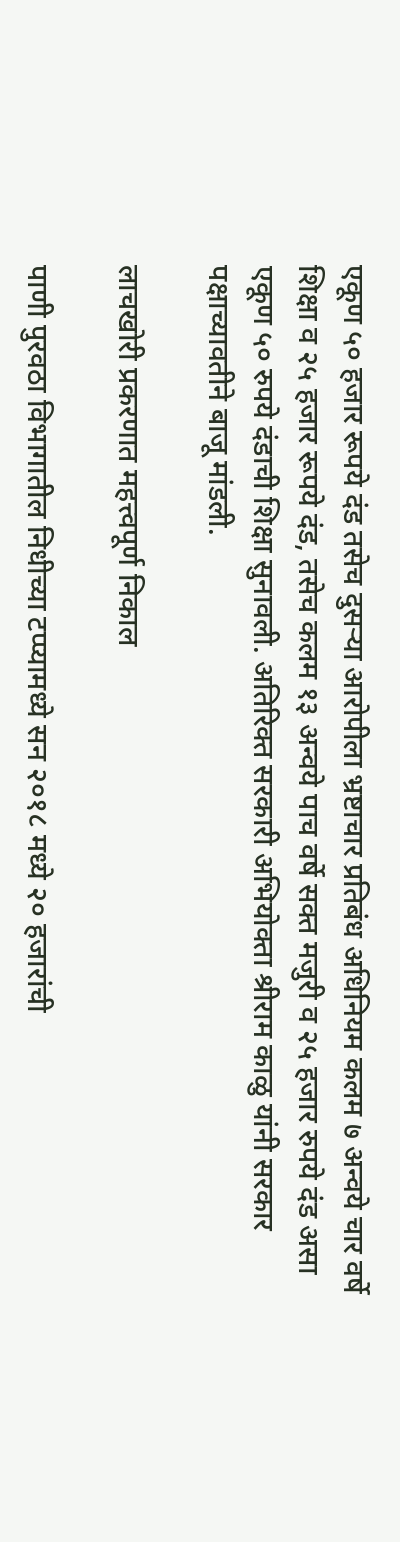एकूण ५० हजार रूपये दंड तसेच दुसऱ्या आरोपीला भ्रष्टाचार प्रतिबंध अधिनियम कलम ७ अन्वये चार वर्षे शिक्षा व २५ हजार रूपये दंड, तसेच कलम १३ अन्वये पाच वर्षे सक्त मजुरी व २५ हजार रुपये दंड असा एकूण ५० रुपये दंडाची शिक्षा सुनावली. अतिरिक्त सरकारी अभियोक्ता श्रीराम काळु यांनी सरकार पक्षाच्यावतीने बाजू मांडली.

लाचखोरी प्रकरणात महत्त्वपूर्ण निकाल

पाणी पुरवठा विभागातील निधीच्या टप्प्यामध्ये सन २०१८ मध्ये २० हजारांची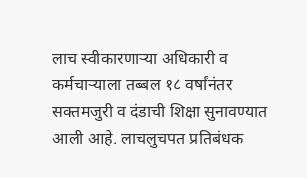लाच स्वीकारणाऱ्या अधिकारी व कर्मचाऱ्याला तब्बल १८ वर्षांनंतर सक्तमजुरी व दंडाची शिक्षा सुनावण्यात आली आहे. लाचलुचपत प्रतिबंधक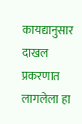कायद्यानुसार दाखल प्रकरणात लागलेला हा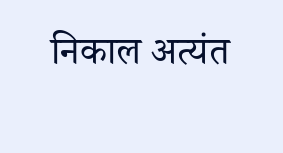निकाल अत्यंत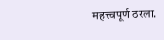महत्त्वपूर्ण ठरला.